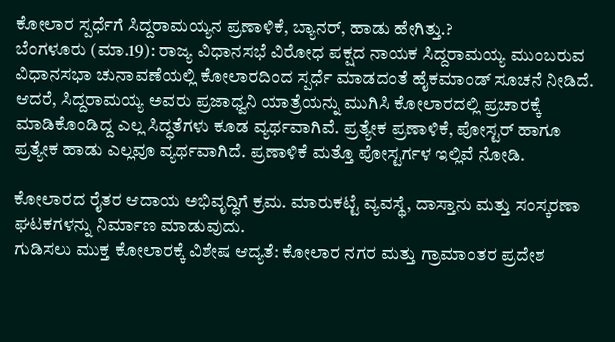ಕೋಲಾರ ಸ್ಪರ್ಧೆಗೆ ಸಿದ್ದರಾಮಯ್ಯನ ಪ್ರಣಾಳಿಕೆ, ಬ್ಯಾನರ್, ಹಾಡು ಹೇಗಿತ್ತು.?
ಬೆಂಗಳೂರು (ಮಾ.19): ರಾಜ್ಯ ವಿಧಾನಸಭೆ ವಿರೋಧ ಪಕ್ಷದ ನಾಯಕ ಸಿದ್ದರಾಮಯ್ಯ ಮುಂಬರುವ ವಿಧಾನಸಭಾ ಚುನಾವಣೆಯಲ್ಲಿ ಕೋಲಾರದಿಂದ ಸ್ಪರ್ಧೆ ಮಾಡದಂತೆ ಹೈಕಮಾಂಡ್ ಸೂಚನೆ ನೀಡಿದೆ. ಆದರೆ, ಸಿದ್ದರಾಮಯ್ಯ ಅವರು ಪ್ರಜಾಧ್ವನಿ ಯಾತ್ರೆಯನ್ನು ಮುಗಿಸಿ ಕೋಲಾರದಲ್ಲಿ ಪ್ರಚಾರಕ್ಕೆ ಮಾಡಿಕೊಂಡಿದ್ದ ಎಲ್ಲ ಸಿದ್ಧತೆಗಳು ಕೂಡ ವ್ಯರ್ಥವಾಗಿವೆ. ಪ್ರತ್ಯೇಕ ಪ್ರಣಾಳಿಕೆ, ಪೋಸ್ಟರ್ ಹಾಗೂ ಪ್ರತ್ಯೇಕ ಹಾಡು ಎಲ್ಲವೂ ವ್ಯರ್ಥವಾಗಿದೆ. ಪ್ರಣಾಳಿಕೆ ಮತ್ತೊ ಪೋಸ್ಟರ್ಗಳ ಇಲ್ಲಿವೆ ನೋಡಿ.

ಕೋಲಾರದ ರೈತರ ಆದಾಯ ಅಭಿವೃದ್ಧಿಗೆ ಕ್ರಮ. ಮಾರುಕಟ್ಟೆ ವ್ಯವಸ್ಥೆ, ದಾಸ್ತಾನು ಮತ್ತು ಸಂಸ್ಕರಣಾ ಘಟಕಗಳನ್ನು ನಿರ್ಮಾಣ ಮಾಡುವುದು.
ಗುಡಿಸಲು ಮುಕ್ತ ಕೋಲಾರಕ್ಕೆ ವಿಶೇಷ ಆದ್ಯತೆ: ಕೋಲಾರ ನಗರ ಮತ್ತು ಗ್ರಾಮಾಂತರ ಪ್ರದೇಶ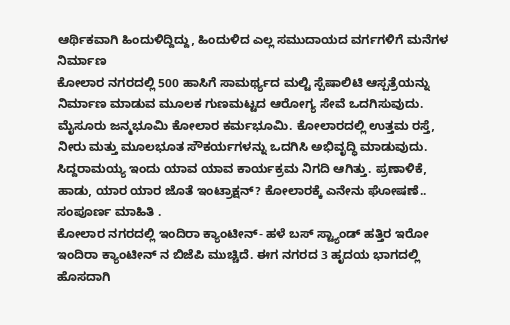ಆರ್ಥಿಕವಾಗಿ ಹಿಂದುಳಿದ್ದಿದ್ದು, ಹಿಂದುಳಿದ ಎಲ್ಲ ಸಮುದಾಯದ ವರ್ಗಗಳಿಗೆ ಮನೆಗಳ ನಿರ್ಮಾಣ
ಕೋಲಾರ ನಗರದಲ್ಲಿ 500 ಹಾಸಿಗೆ ಸಾಮರ್ಥ್ಯದ ಮಲ್ಟಿ ಸ್ಪೆಷಾಲಿಟಿ ಆಸ್ಪತ್ರೆಯನ್ನು ನಿರ್ಮಾಣ ಮಾಡುವ ಮೂಲಕ ಗುಣಮಟ್ಟದ ಆರೋಗ್ಯ ಸೇವೆ ಒದಗಿಸುವುದು.
ಮೈಸೂರು ಜನ್ಮಭೂಮಿ ಕೋಲಾರ ಕರ್ಮಭೂಮಿ. ಕೋಲಾರದಲ್ಲಿ ಉತ್ತಮ ರಸ್ತೆ, ನೀರು ಮತ್ತು ಮೂಲಭೂತ ಸೌಕರ್ಯಗಳನ್ನು ಒದಗಿಸಿ ಅಭಿವೃದ್ಧಿ ಮಾಡುವುದು.
ಸಿದ್ದರಾಮಯ್ಯ ಇಂದು ಯಾವ ಯಾವ ಕಾರ್ಯಕ್ರಮ ನಿಗದಿ ಆಗಿತ್ತು. ಪ್ರಣಾಳಿಕೆ, ಹಾಡು, ಯಾರ ಯಾರ ಜೊತೆ ಇಂಟ್ರಾಕ್ಷನ್? ಕೋಲಾರಕ್ಕೆ ಎನೇನು ಘೋಷಣೆ.. ಸಂಪೂರ್ಣ ಮಾಹಿತಿ .
ಕೋಲಾರ ನಗರದಲ್ಲಿ ಇಂದಿರಾ ಕ್ಯಾಂಟೀನ್- ಹಳೆ ಬಸ್ ಸ್ಟ್ಯಾಂಡ್ ಹತ್ತಿರ ಇರೋ ಇಂದಿರಾ ಕ್ಯಾಂಟೀನ್ ನ ಬಿಜೆಪಿ ಮುಚ್ಚಿದೆ. ಈಗ ನಗರದ 3 ಹೃದಯ ಭಾಗದಲ್ಲಿ ಹೊಸದಾಗಿ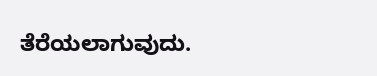ತೆರೆಯಲಾಗುವುದು.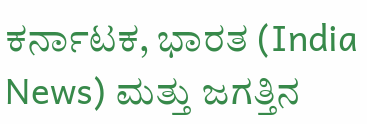ಕರ್ನಾಟಕ, ಭಾರತ (India News) ಮತ್ತು ಜಗತ್ತಿನ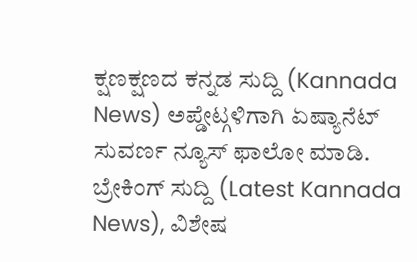ಕ್ಷಣಕ್ಷಣದ ಕನ್ನಡ ಸುದ್ದಿ (Kannada News) ಅಪ್ಡೇಟ್ಗಳಿಗಾಗಿ ಏಷ್ಯಾನೆಟ್ ಸುವರ್ಣ ನ್ಯೂಸ್ ಫಾಲೋ ಮಾಡಿ. ಬ್ರೇಕಿಂಗ್ ಸುದ್ದಿ (Latest Kannada News), ವಿಶೇಷ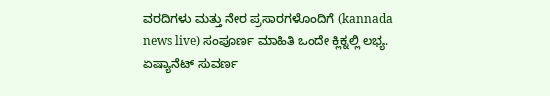ವರದಿಗಳು ಮತ್ತು ನೇರ ಪ್ರಸಾರಗಳೊಂದಿಗೆ (kannada news live) ಸಂಪೂರ್ಣ ಮಾಹಿತಿ ಒಂದೇ ಕ್ಲಿಕ್ನಲ್ಲಿ ಲಭ್ಯ. ಏಷ್ಯಾನೆಟ್ ಸುವರ್ಣ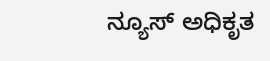ನ್ಯೂಸ್ ಅಧಿಕೃತ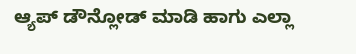ಆ್ಯಪ್ ಡೌನ್ಲೋಡ್ ಮಾಡಿ ಹಾಗು ಎಲ್ಲಾ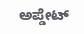ಅಪ್ಡೇಟ್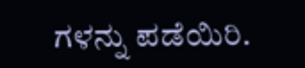ಗಳನ್ನು ಪಡೆಯಿರಿ.